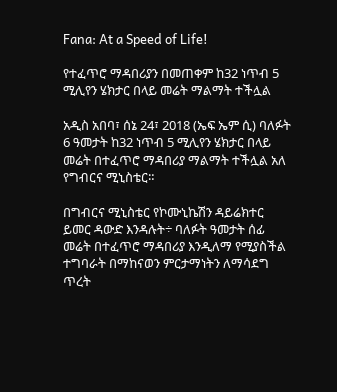Fana: At a Speed of Life!

የተፈጥሮ ማዳበሪያን በመጠቀም ከ32 ነጥብ 5 ሚሊየን ሄክታር በላይ መሬት ማልማት ተችሏል

አዲስ አበባ፣ ሰኔ 24፣ 2018 (ኤፍ ኤም ሲ) ባለፉት 6 ዓመታት ከ32 ነጥብ 5 ሚሊየን ሄክታር በላይ መሬት በተፈጥሮ ማዳበሪያ ማልማት ተችሏል አለ የግብርና ሚኒስቴር።

በግብርና ሚኒስቴር የኮሙኒኬሽን ዳይሬክተር ይመር ዳውድ እንዳሉት÷ ባለፉት ዓመታት ሰፊ መሬት በተፈጥሮ ማዳበሪያ እንዲለማ የሚያስችል ተግባራት በማከናወን ምርታማነትን ለማሳደግ ጥረት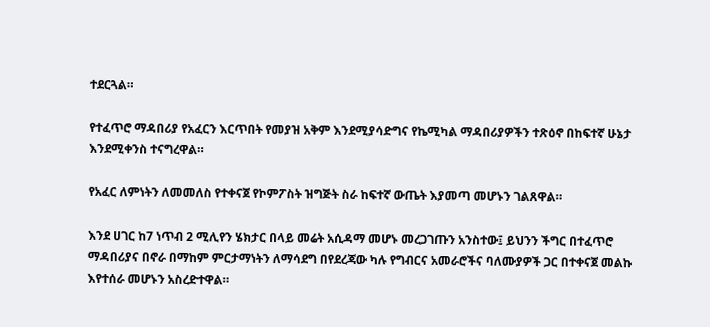ተደርጓል።

የተፈጥሮ ማዳበሪያ የአፈርን እርጥበት የመያዝ አቅም እንደሚያሳድግና የኬሚካል ማዳበሪያዎችን ተጽዕኖ በከፍተኛ ሁኔታ እንደሚቀንስ ተናግረዋል።

የአፈር ለምነትን ለመመለስ የተቀናጀ የኮምፖስት ዝግጅት ስራ ከፍተኛ ውጤት እያመጣ መሆኑን ገልጸዋል።

እንደ ሀገር ከ7 ነጥብ 2 ሚሊየን ሄክታር በላይ መሬት አሲዳማ መሆኑ መረጋገጡን አንስተው፤ ይህንን ችግር በተፈጥሮ ማዳበሪያና በኖራ በማከም ምርታማነትን ለማሳደግ በየደረጃው ካሉ የግብርና አመራሮችና ባለሙያዎች ጋር በተቀናጀ መልኩ እየተሰራ መሆኑን አስረድተዋል።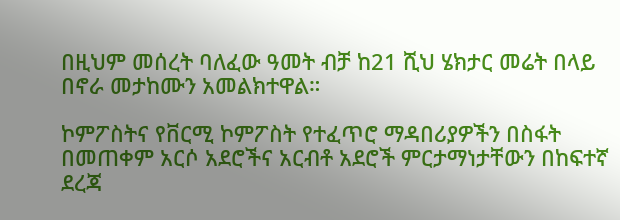በዚህም መሰረት ባለፈው ዓመት ብቻ ከ21 ሺህ ሄክታር መሬት በላይ በኖራ መታከሙን አመልክተዋል።

ኮምፖስትና የቨርሚ ኮምፖስት የተፈጥሮ ማዳበሪያዎችን በስፋት በመጠቀም አርሶ አደሮችና አርብቶ አደሮች ምርታማነታቸውን በከፍተኛ ደረጃ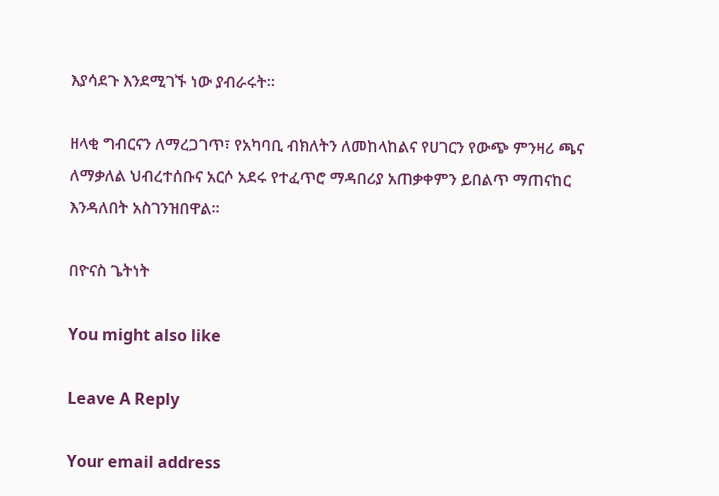እያሳደጉ እንደሚገኙ ነው ያብራሩት።

ዘላቂ ግብርናን ለማረጋገጥ፣ የአካባቢ ብክለትን ለመከላከልና የሀገርን የውጭ ምንዛሪ ጫና ለማቃለል ህብረተሰቡና አርሶ አደሩ የተፈጥሮ ማዳበሪያ አጠቃቀምን ይበልጥ ማጠናከር እንዳለበት አስገንዝበዋል።

በዮናስ ጌትነት

You might also like

Leave A Reply

Your email address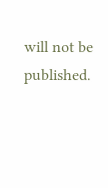will not be published.